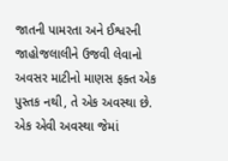જાતની પામરતા અને ઈશ્વરની જાહોજલાલીને ઉજવી લેવાનો અવસર માટીનો માણસ ફક્ત એક પુસ્તક નથી, તે એક અવસ્થા છે. એક એવી અવસ્થા જેમાં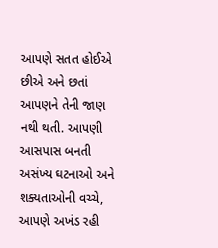આપણે સતત હોઈએ છીએ અને છતાં આપણને તેની જાણ નથી થતી. આપણી આસપાસ બનતી અસંખ્ય ઘટનાઓ અને શક્યતાઓની વચ્ચે, આપણે અખંડ રહી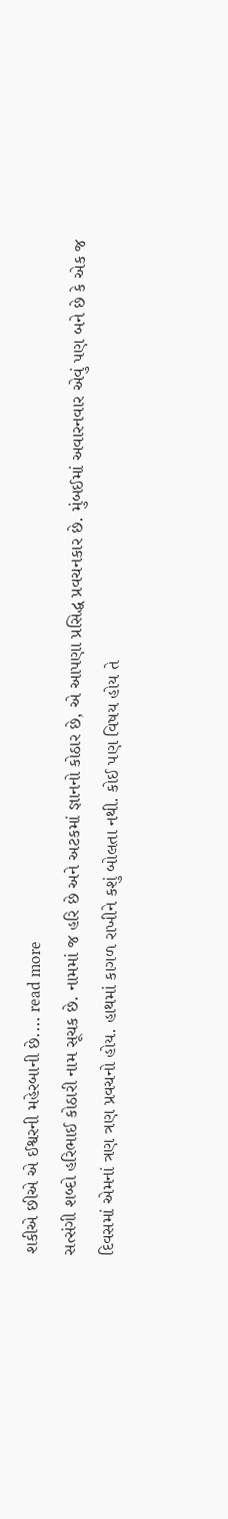શકીએ છીએ એ ઈશ્વરની મહેરબાની છે.... read more
સત્સંગી શબ્દો હરિભાઈ કોઠારી નામ સૂચક છે. નામમાં જ હરિ છે અને અટકમાં જ્ઞાનનો કોઠાર છે, એ આપણા પ્રસિદ્ધ પ્રવચનકાર છે. મુંબઈમાં અવારનવાર એવું પણ બને છે કે એક જ દિવસમાં એમનાં ત્રણ ત્રણ પ્રવચનો હોય. હાથમાં કાગળ રાખીને કશું બોલતા નથી. કોઈ પણ વિષય હોય તે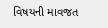વિષયની માવજત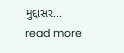મુદ્દાસર... read more